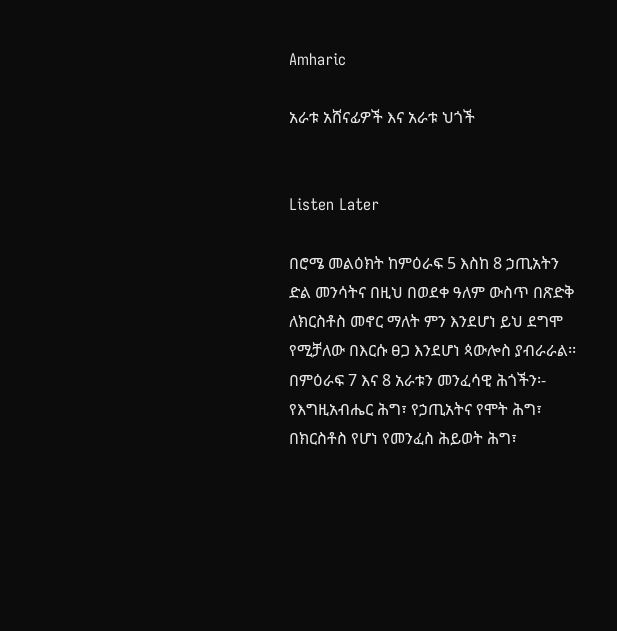Amharic

አራቱ አሸናፊዎች እና አራቱ ህጎች


Listen Later

በሮሜ መልዕክት ከምዕራፍ 5 እስከ 8 ኃጢአትን ድል መንሳትና በዚህ በወደቀ ዓለም ውስጥ በጽድቅ ለክርስቶስ መኖር ማለት ምን እንደሆነ ይህ ደግሞ የሚቻለው በእርሱ ፀጋ እንደሆነ ጳውሎስ ያብራራል፡፡ በምዕራፍ 7 እና 8 አራቱን መንፈሳዊ ሕጎችን፡- የእግዚአብሔር ሕግ፣ የኃጢአትና የሞት ሕግ፣ በክርስቶስ የሆነ የመንፈስ ሕይወት ሕግ፣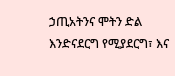ኃጢአትንና ሞትን ድል እንድናደርግ የሚያደርግ፣ እና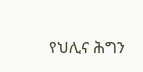የህሊና ሕግን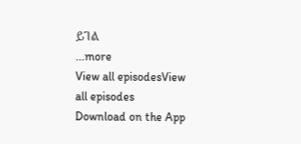ይገል
...more
View all episodesView all episodes
Download on the App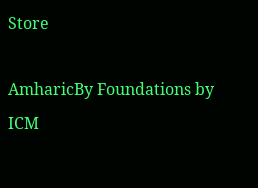Store

AmharicBy Foundations by ICM